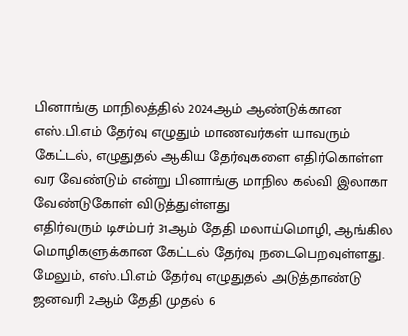பினாங்கு மாநிலத்தில் 2024ஆம் ஆண்டுக்கான எஸ்.பி.எம் தேர்வு எழுதும் மாணவர்கள் யாவரும் கேட்டல், எழுதுதல் ஆகிய தேர்வுகளை எதிர்கொள்ள வர வேண்டும் என்று பினாங்கு மாநில கல்வி இலாகா வேண்டுகோள் விடுத்துள்ளது
எதிர்வரும் டிசம்பர் 31ஆம் தேதி மலாய்மொழி, ஆங்கில மொழிகளுக்கான கேட்டல் தேர்வு நடைபெறவுள்ளது.
மேலும், எஸ்.பி.எம் தேர்வு எழுதுதல் அடுத்தாண்டு ஜனவரி 2ஆம் தேதி முதல் 6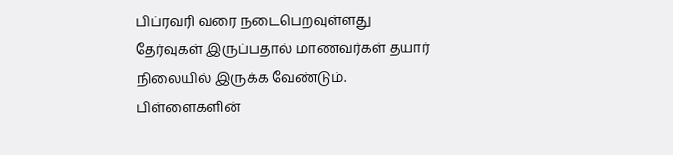பிப்ரவரி வரை நடைபெறவுள்ளது
தேர்வுகள் இருப்பதால் மாணவர்கள் தயார் நிலையில் இருக்க வேண்டும். பிள்ளைகளின்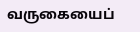வருகையைப்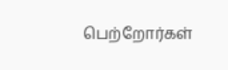பெற்றோர்கள்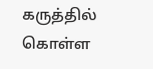கருத்தில் கொள்ள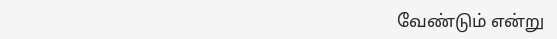வேண்டும் என்று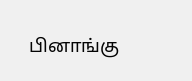பினாங்கு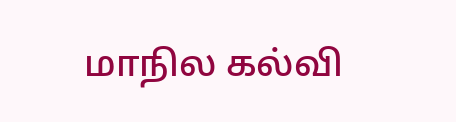மாநில கல்வி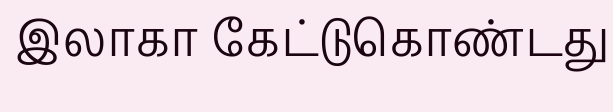இலாகா கேட்டுகொண்டது